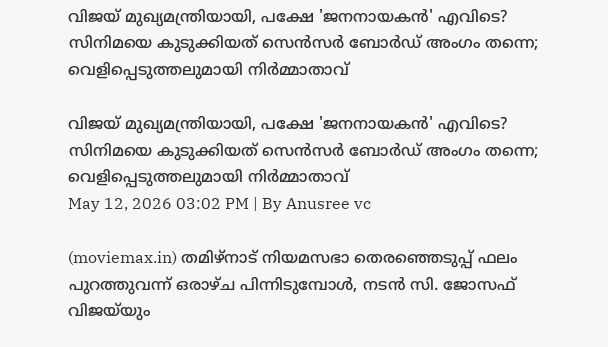വിജയ് മുഖ്യമന്ത്രിയായി, പക്ഷേ 'ജനനായകൻ' എവിടെ? സിനിമയെ കുടുക്കിയത് സെൻസർ ബോർഡ് അംഗം തന്നെ; വെളിപ്പെടുത്തലുമായി നിർമ്മാതാവ്

വിജയ് മുഖ്യമന്ത്രിയായി, പക്ഷേ 'ജനനായകൻ' എവിടെ? സിനിമയെ കുടുക്കിയത് സെൻസർ ബോർഡ് അംഗം തന്നെ; വെളിപ്പെടുത്തലുമായി നിർമ്മാതാവ്
May 12, 2026 03:02 PM | By Anusree vc

(moviemax.in) തമിഴ്‌നാട് നിയമസഭാ തെരഞ്ഞെടുപ്പ് ഫലം പുറത്തുവന്ന് ഒരാഴ്ച പിന്നിടുമ്പോൾ, നടൻ സി. ജോസഫ് വിജയ്‌യും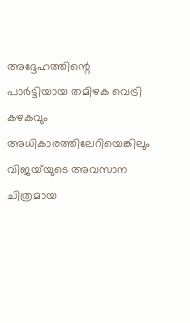അദ്ദേഹത്തിന്റെ പാർട്ടിയായ തമിഴക വെട്രി കഴകവും അധികാരത്തിലേറിയെങ്കിലും വിജയ്‍യുടെ അവസാന ചിത്രമായ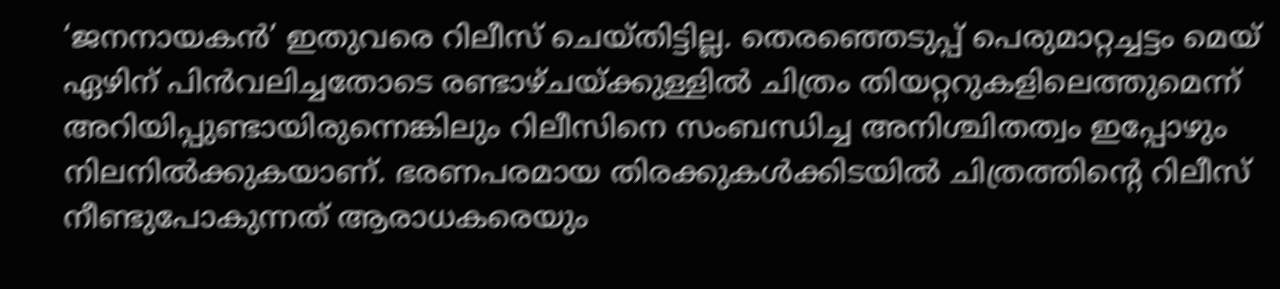‘ജനനായകൻ’ ഇതുവരെ റിലീസ് ചെയ്തിട്ടില്ല. തെരഞ്ഞെടുപ്പ് പെരുമാറ്റച്ചട്ടം മെയ് ഏഴിന് പിൻവലിച്ചതോടെ രണ്ടാഴ്ചയ്ക്കുള്ളിൽ ചിത്രം തിയറ്ററുകളിലെത്തുമെന്ന് അറിയിപ്പുണ്ടായിരുന്നെങ്കിലും റിലീസിനെ സംബന്ധിച്ച അനിശ്ചിതത്വം ഇപ്പോഴും നിലനിൽക്കുകയാണ്. ഭരണപരമായ തിരക്കുകൾക്കിടയിൽ ചിത്രത്തിന്റെ റിലീസ് നീണ്ടുപോകുന്നത് ആരാധകരെയും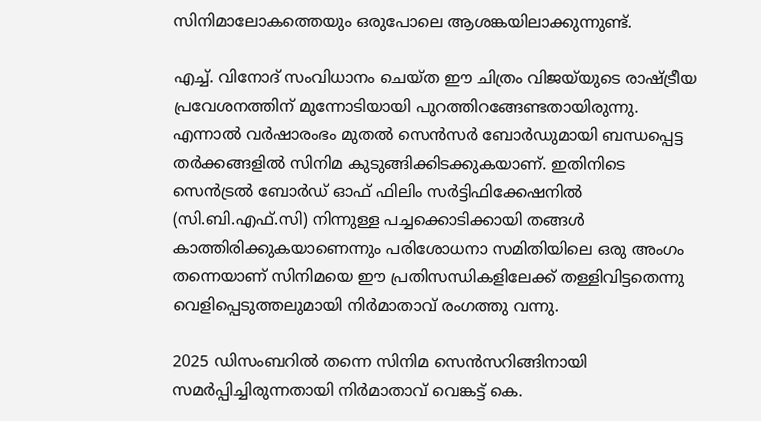സിനിമാലോകത്തെയും ഒരുപോലെ ആശങ്കയിലാക്കുന്നുണ്ട്.

എച്ച്. വിനോദ് സംവിധാനം ചെയ്ത ഈ ചിത്രം വിജയ്‍യുടെ രാഷ്ട്രീയ പ്രവേശനത്തിന് മുന്നോടിയായി പുറത്തിറങ്ങേണ്ടതായിരുന്നു. എന്നാൽ വർഷാരംഭം മുതൽ സെൻസർ ബോർഡുമായി ബന്ധപ്പെട്ട തർക്കങ്ങളിൽ സിനിമ കുടുങ്ങിക്കിടക്കുകയാണ്. ഇതിനിടെ സെൻട്രൽ ബോർഡ് ഓഫ് ഫിലിം സർട്ടിഫിക്കേഷനിൽ (സി.ബി.എഫ്.സി) നിന്നുള്ള പച്ചക്കൊടിക്കായി തങ്ങൾ കാത്തിരിക്കുകയാണെന്നും പരിശോധനാ സമിതിയിലെ ഒരു അംഗം തന്നെയാണ് സിനിമയെ ഈ പ്രതിസന്ധികളിലേക്ക് തള്ളിവിട്ടതെന്നു വെളിപ്പെടുത്തലുമായി നിർമാതാവ് രംഗത്തു വന്നു.

2025 ഡിസംബറിൽ തന്നെ സിനിമ സെൻസറിങ്ങിനായി സമർപ്പിച്ചിരുന്നതായി നിർമാതാവ് വെങ്കട്ട് കെ.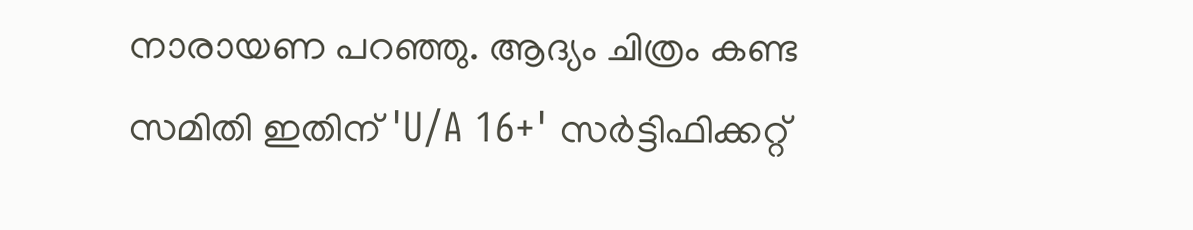നാരായണ പറഞ്ഞു. ആദ്യം ചിത്രം കണ്ട സമിതി ഇതിന് 'U/A 16+' സർട്ടിഫിക്കറ്റ്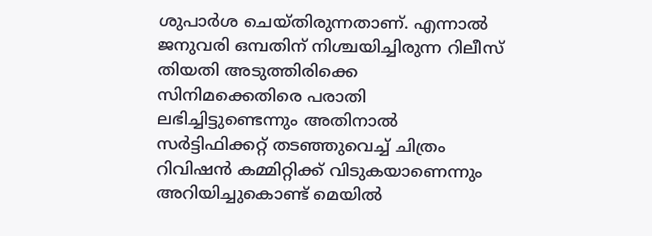ശുപാർശ ചെയ്തിരുന്നതാണ്. എന്നാൽ ജനുവരി ഒമ്പതിന് നിശ്ചയിച്ചിരുന്ന റിലീസ് തിയതി അടുത്തിരിക്കെ സിനിമക്കെതിരെ പരാതി ലഭിച്ചിട്ടുണ്ടെന്നും അതിനാൽ സർട്ടിഫിക്കറ്റ് തടഞ്ഞുവെച്ച് ചിത്രം റിവിഷൻ കമ്മിറ്റിക്ക് വിടുകയാണെന്നും അറിയിച്ചുകൊണ്ട് മെയിൽ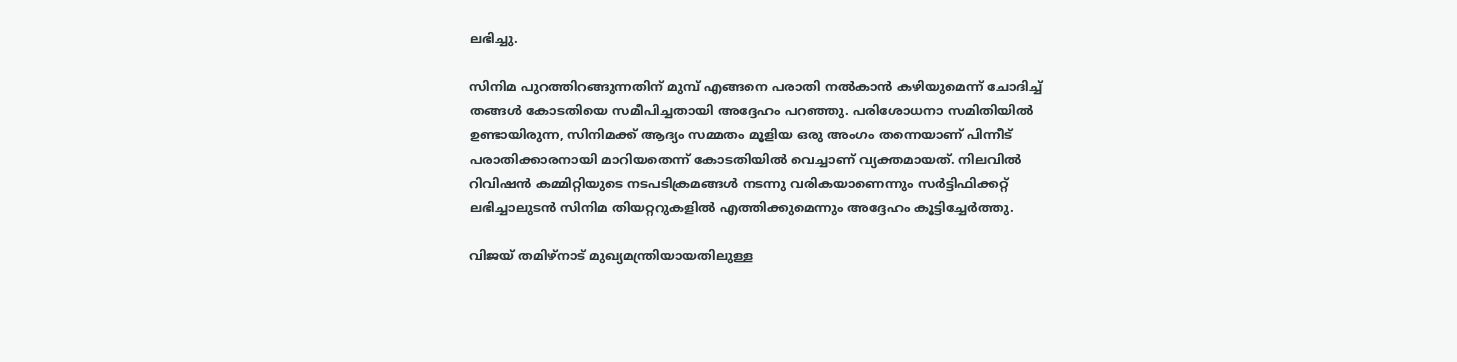ലഭിച്ചു.

സിനിമ പുറത്തിറങ്ങുന്നതിന് മുമ്പ് എങ്ങനെ പരാതി നൽകാൻ കഴിയുമെന്ന് ചോദിച്ച് തങ്ങൾ കോടതിയെ സമീപിച്ചതായി അദ്ദേഹം പറഞ്ഞു. പരിശോധനാ സമിതിയിൽ ഉണ്ടായിരുന്ന, സിനിമക്ക് ആദ്യം സമ്മതം മൂളിയ ഒരു അംഗം തന്നെയാണ് പിന്നീട് പരാതിക്കാരനായി മാറിയതെന്ന് കോടതിയിൽ വെച്ചാണ് വ്യക്തമായത്. നിലവിൽ റിവിഷൻ കമ്മിറ്റിയുടെ നടപടിക്രമങ്ങൾ നടന്നു വരികയാണെന്നും സർട്ടിഫിക്കറ്റ് ലഭിച്ചാലുടൻ സിനിമ തിയറ്ററുകളിൽ എത്തിക്കുമെന്നും അദ്ദേഹം കൂട്ടിച്ചേർത്തു.

വിജയ് തമിഴ്‌നാട് മുഖ്യമന്ത്രിയായതിലുള്ള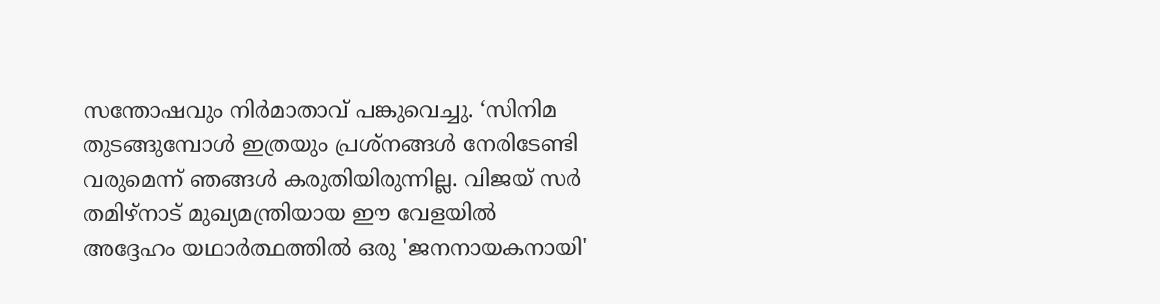സന്തോഷവും നിർമാതാവ് പങ്കുവെച്ചു. ‘സിനിമ തുടങ്ങുമ്പോൾ ഇത്രയും പ്രശ്നങ്ങൾ നേരിടേണ്ടി വരുമെന്ന് ഞങ്ങൾ കരുതിയിരുന്നില്ല. വിജയ് സർ തമിഴ്‌നാട് മുഖ്യമന്ത്രിയായ ഈ വേളയിൽ അദ്ദേഹം യഥാർത്ഥത്തിൽ ഒരു 'ജനനായകനായി'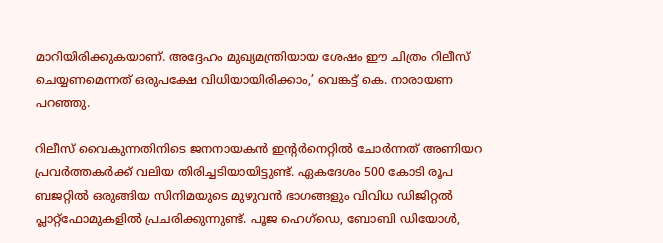മാറിയിരിക്കുകയാണ്. അദ്ദേഹം മുഖ്യമന്ത്രിയായ ശേഷം ഈ ചിത്രം റിലീസ് ചെയ്യണമെന്നത് ഒരുപക്ഷേ വിധിയായിരിക്കാം,’ വെങ്കട്ട് കെ. നാരായണ പറഞ്ഞു.

റിലീസ് വൈകുന്നതിനിടെ ജനനായകൻ ഇന്റർനെറ്റിൽ ചോർന്നത് അണിയറ പ്രവർത്തകർക്ക് വലിയ തിരിച്ചടിയായിട്ടുണ്ട്. ഏകദേശം 500 കോടി രൂപ ബജറ്റിൽ ഒരുങ്ങിയ സിനിമയുടെ മുഴുവൻ ഭാഗങ്ങളും വിവിധ ഡിജിറ്റൽ പ്ലാറ്റ്‌ഫോമുകളിൽ പ്രചരിക്കുന്നുണ്ട്. പൂജ ഹെഗ്‌ഡെ, ബോബി ഡിയോൾ,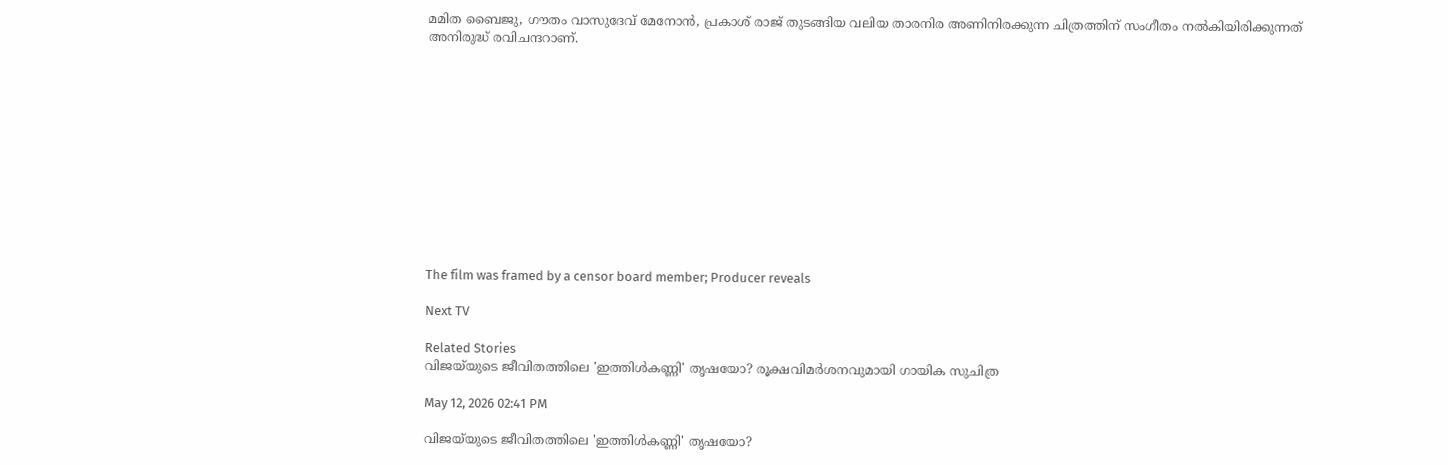മമിത ബൈജു, ഗൗതം വാസുദേവ് മേനോൻ, പ്രകാശ് രാജ് തുടങ്ങിയ വലിയ താരനിര അണിനിരക്കുന്ന ചിത്രത്തിന് സംഗീതം നൽകിയിരിക്കുന്നത് അനിരുദ്ധ് രവിചന്ദറാണ്.












The film was framed by a censor board member; Producer reveals

Next TV

Related Stories
വിജയ്‌യുടെ ജീവിതത്തിലെ 'ഇത്തിൾകണ്ണി' തൃഷയോ? രൂക്ഷവിമർശനവുമായി ഗായിക സുചിത്ര

May 12, 2026 02:41 PM

വിജയ്‌യുടെ ജീവിതത്തിലെ 'ഇത്തിൾകണ്ണി' തൃഷയോ?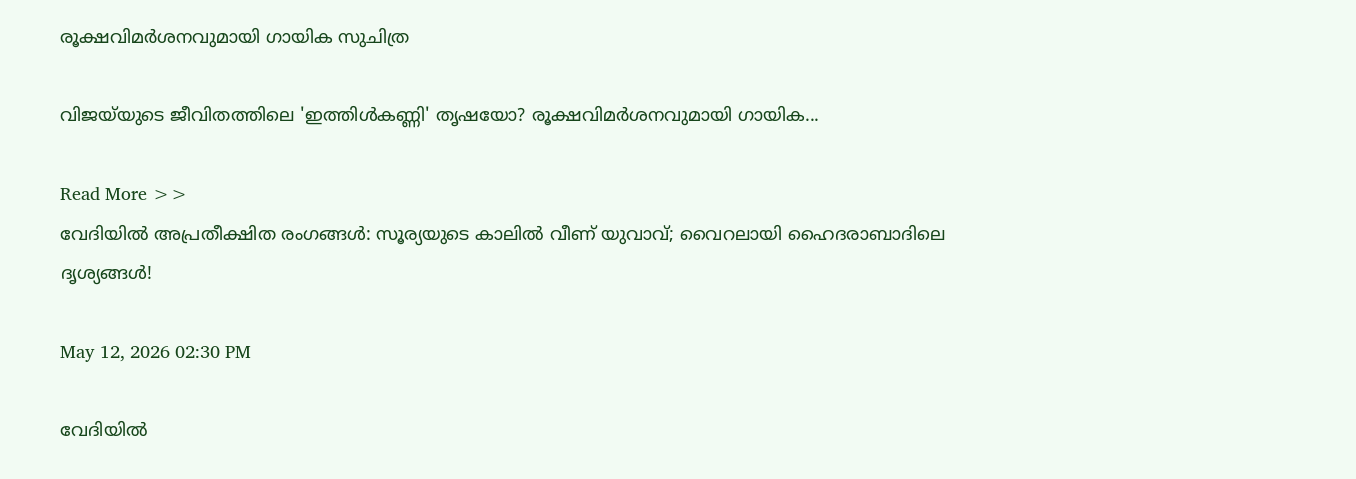രൂക്ഷവിമർശനവുമായി ഗായിക സുചിത്ര

വിജയ്‌യുടെ ജീവിതത്തിലെ 'ഇത്തിൾകണ്ണി' തൃഷയോ? രൂക്ഷവിമർശനവുമായി ഗായിക...

Read More >>
വേദിയിൽ അപ്രതീക്ഷിത രംഗങ്ങൾ: സൂര്യയുടെ കാലിൽ വീണ് യുവാവ്; വൈറലായി ഹൈദരാബാദിലെ ദൃശ്യങ്ങൾ!

May 12, 2026 02:30 PM

വേദിയിൽ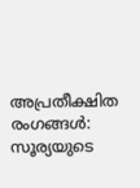അപ്രതീക്ഷിത രംഗങ്ങൾ: സൂര്യയുടെ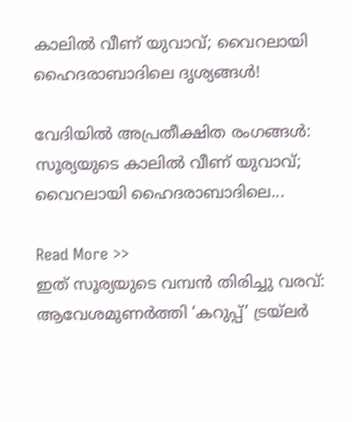കാലിൽ വീണ് യുവാവ്; വൈറലായി ഹൈദരാബാദിലെ ദൃശ്യങ്ങൾ!

വേദിയിൽ അപ്രതീക്ഷിത രംഗങ്ങൾ: സൂര്യയുടെ കാലിൽ വീണ് യുവാവ്; വൈറലായി ഹൈദരാബാദിലെ...

Read More >>
ഇത് സൂര്യയുടെ വമ്പൻ തിരിച്ചു വരവ്: ആവേശമുണർത്തി ‘കറുപ്പ്’ ട്രയ്ലർ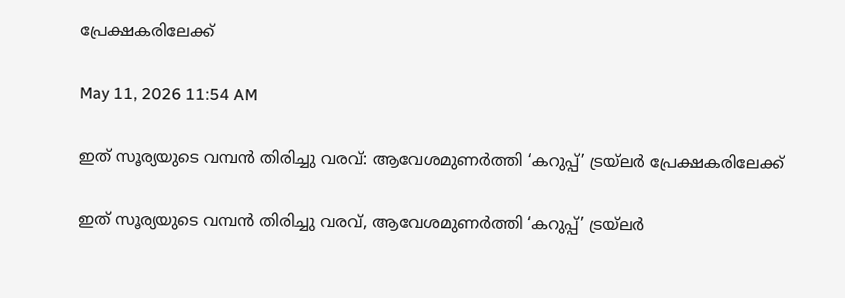പ്രേക്ഷകരിലേക്ക്

May 11, 2026 11:54 AM

ഇത് സൂര്യയുടെ വമ്പൻ തിരിച്ചു വരവ്: ആവേശമുണർത്തി ‘കറുപ്പ്’ ട്രയ്ലർ പ്രേക്ഷകരിലേക്ക്

ഇത് സൂര്യയുടെ വമ്പൻ തിരിച്ചു വരവ്, ആവേശമുണർത്തി ‘കറുപ്പ്’ ട്രയ്ലർ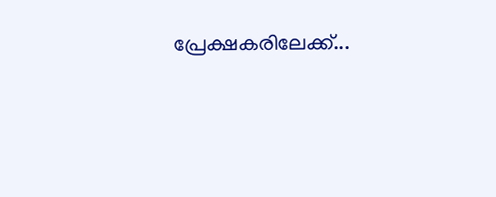പ്രേക്ഷകരിലേക്ക്...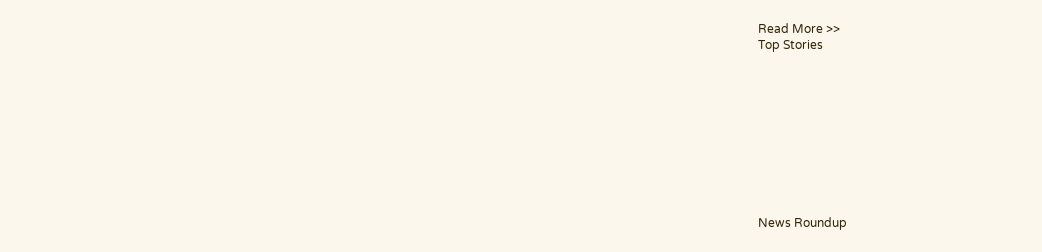Read More >>
Top Stories










News Roundup